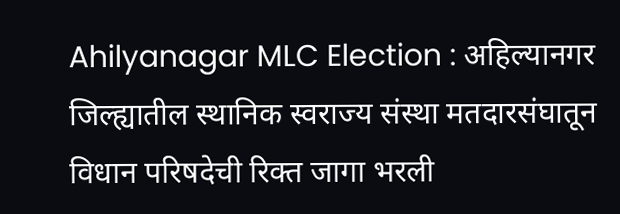Ahilyanagar MLC Election : अहिल्यानगर जिल्ह्यातील स्थानिक स्वराज्य संस्था मतदारसंघातून विधान परिषदेची रिक्त जागा भरली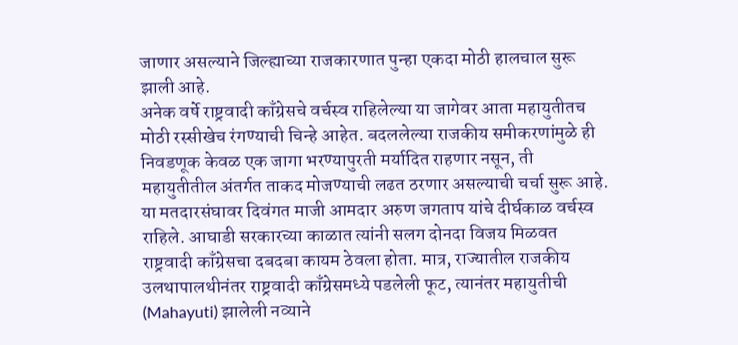जाणार असल्याने जिल्ह्याच्या राजकारणात पुन्हा एकदा मोठी हालचाल सुरू झाली आहे.
अनेक वर्षे राष्ट्रवादी काँग्रेसचे वर्चस्व राहिलेल्या या जागेवर आता महायुतीतच मोठी रस्सीखेच रंगण्याची चिन्हे आहेत. बदललेल्या राजकीय समीकरणांमुळे ही निवडणूक केवळ एक जागा भरण्यापुरती मर्यादित राहणार नसून, ती महायुतीतील अंतर्गत ताकद मोजण्याची लढत ठरणार असल्याची चर्चा सुरू आहे.
या मतदारसंघावर दिवंगत माजी आमदार अरुण जगताप यांचे दीर्घकाळ वर्चस्व राहिले. आघाडी सरकारच्या काळात त्यांनी सलग दोनदा विजय मिळवत राष्ट्रवादी काँग्रेसचा दबदबा कायम ठेवला होता. मात्र, राज्यातील राजकीय उलथापालथीनंतर राष्ट्रवादी काँग्रेसमध्ये पडलेली फूट, त्यानंतर महायुतीची (Mahayuti) झालेली नव्याने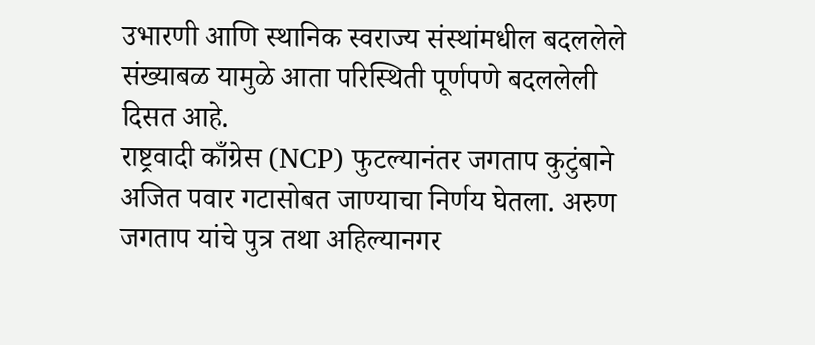उभारणी आणि स्थानिक स्वराज्य संस्थांमधील बदललेले संख्याबळ यामुळे आता परिस्थिती पूर्णपणे बदललेली दिसत आहे.
राष्ट्रवादी काँग्रेस (NCP) फुटल्यानंतर जगताप कुटुंबाने अजित पवार गटासोबत जाण्याचा निर्णय घेतला. अरुण जगताप यांचे पुत्र तथा अहिल्यानगर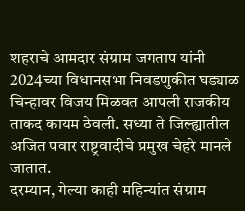शहराचे आमदार संग्राम जगताप यांनी 2024च्या विधानसभा निवडणुकीत घड्याळ चिन्हावर विजय मिळवत आपली राजकीय ताकद कायम ठेवली. सध्या ते जिल्ह्यातील अजित पवार राष्ट्रवादीचे प्रमुख चेहरे मानले जातात.
दरम्यान, गेल्या काही महिन्यांत संग्राम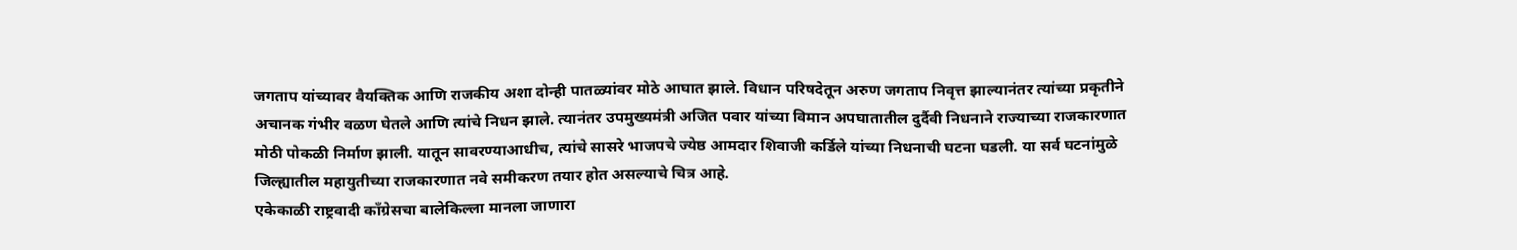जगताप यांच्यावर वैयक्तिक आणि राजकीय अशा दोन्ही पातळ्यांवर मोठे आघात झाले. विधान परिषदेतून अरुण जगताप निवृत्त झाल्यानंतर त्यांच्या प्रकृतीने अचानक गंभीर वळण घेतले आणि त्यांचे निधन झाले. त्यानंतर उपमुख्यमंत्री अजित पवार यांच्या विमान अपघातातील दुर्दैवी निधनाने राज्याच्या राजकारणात मोठी पोकळी निर्माण झाली. यातून सावरण्याआधीच, त्यांचे सासरे भाजपचे ज्येष्ठ आमदार शिवाजी कर्डिले यांच्या निधनाची घटना घडली. या सर्व घटनांमुळे जिल्ह्यातील महायुतीच्या राजकारणात नवे समीकरण तयार होत असल्याचे चित्र आहे.
एकेकाळी राष्ट्रवादी काँग्रेसचा बालेकिल्ला मानला जाणारा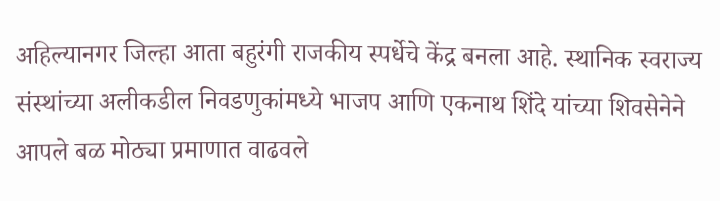अहिल्यानगर जिल्हा आता बहुरंगी राजकीय स्पर्धेचे केंद्र बनला आहे. स्थानिक स्वराज्य संस्थांच्या अलीकडील निवडणुकांमध्ये भाजप आणि एकनाथ शिंदे यांच्या शिवसेनेने आपले बळ मोठ्या प्रमाणात वाढवले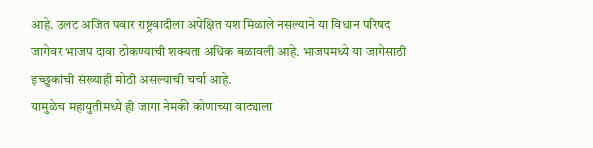आहे. उलट अजित पवार राष्ट्रवादीला अपेक्षित यश मिळाले नसल्याने या विधान परिषद जागेवर भाजप दावा ठोकण्याची शक्यता अधिक बळावली आहे. भाजपमध्ये या जागेसाठी इच्छुकांची संख्याही मोठी असल्याची चर्चा आहे.
यामुळेच महायुतीमध्ये ही जागा नेमकी कोणाच्या वाट्याला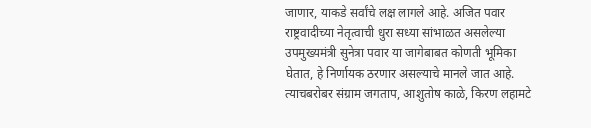जाणार, याकडे सर्वांचे लक्ष लागले आहे. अजित पवार राष्ट्रवादीच्या नेतृत्वाची धुरा सध्या सांभाळत असलेल्या उपमुख्यमंत्री सुनेत्रा पवार या जागेबाबत कोणती भूमिका घेतात, हे निर्णायक ठरणार असल्याचे मानले जात आहे. त्याचबरोबर संग्राम जगताप, आशुतोष काळे, किरण लहामटे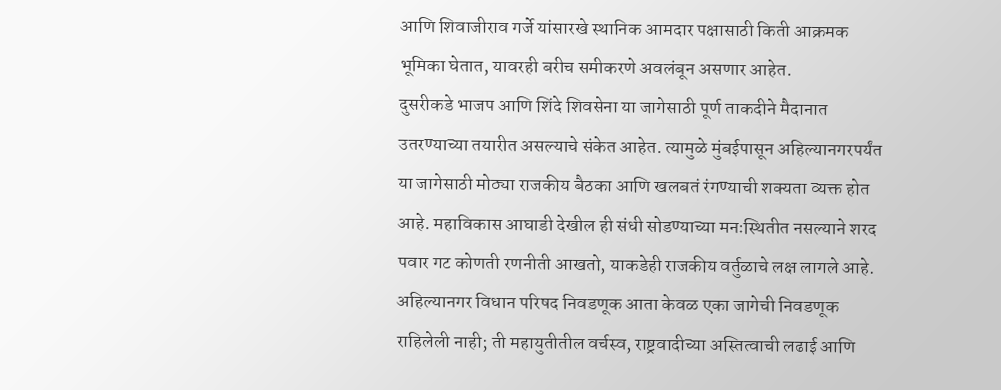आणि शिवाजीराव गर्जे यांसारखे स्थानिक आमदार पक्षासाठी किती आक्रमक भूमिका घेतात, यावरही बरीच समीकरणे अवलंबून असणार आहेत.
दुसरीकडे भाजप आणि शिंदे शिवसेना या जागेसाठी पूर्ण ताकदीने मैदानात उतरण्याच्या तयारीत असल्याचे संकेत आहेत. त्यामुळे मुंबईपासून अहिल्यानगरपर्यंत या जागेसाठी मोठ्या राजकीय बैठका आणि खलबतं रंगण्याची शक्यता व्यक्त होत आहे. महाविकास आघाडी देखील ही संधी सोडण्याच्या मनःस्थितीत नसल्याने शरद पवार गट कोणती रणनीती आखतो, याकडेही राजकीय वर्तुळाचे लक्ष लागले आहे.
अहिल्यानगर विधान परिषद निवडणूक आता केवळ एका जागेची निवडणूक राहिलेली नाही; ती महायुतीतील वर्चस्व, राष्ट्रवादीच्या अस्तित्वाची लढाई आणि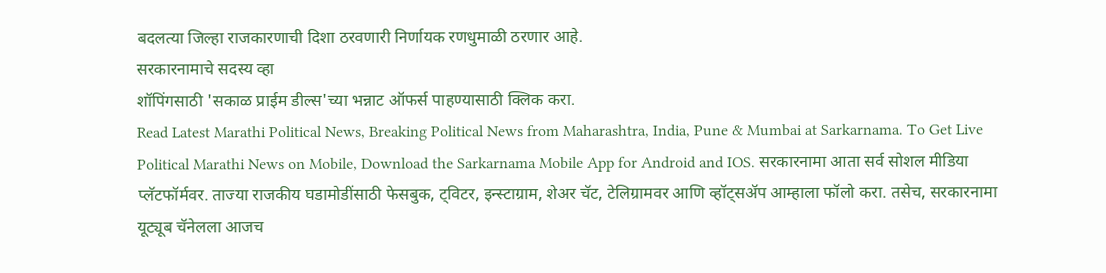बदलत्या जिल्हा राजकारणाची दिशा ठरवणारी निर्णायक रणधुमाळी ठरणार आहे.
सरकारनामाचे सदस्य व्हा
शॉपिंगसाठी 'सकाळ प्राईम डील्स'च्या भन्नाट ऑफर्स पाहण्यासाठी क्लिक करा.
Read Latest Marathi Political News, Breaking Political News from Maharashtra, India, Pune & Mumbai at Sarkarnama. To Get Live Political Marathi News on Mobile, Download the Sarkarnama Mobile App for Android and IOS. सरकारनामा आता सर्व सोशल मीडिया प्लॅटफॉर्मवर. ताज्या राजकीय घडामोडींसाठी फेसबुक, ट्विटर, इन्स्टाग्राम, शेअर चॅट, टेलिग्रामवर आणि व्हॉट्सॲप आम्हाला फॉलो करा. तसेच, सरकारनामा यूट्यूब चॅनेलला आजच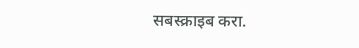सबस्क्राइब करा.